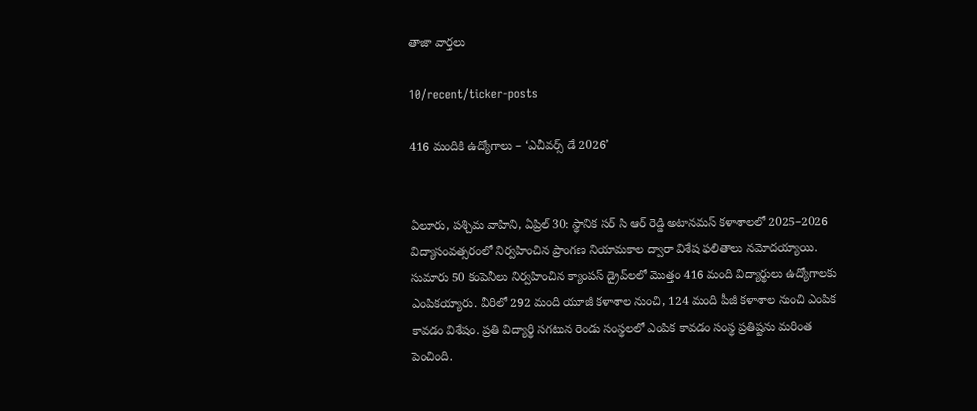తాజా వార్తలు

10/recent/ticker-posts

416 మందికి ఉద్యోగాలు – ‘ఎచీవర్స్ డే 2026’


ఏలూరు, పశ్చిమ వాహిని, ఏప్రిల్ 30: స్థానిక సర్ సి ఆర్ రెడ్డి అటానమస్ కళాశాలలో 2025–2026 విద్యాసంవత్సరంలో నిర్వహించిన ప్రాంగణ నియామకాల ద్వారా విశేష ఫలితాలు నమోదయ్యాయి. సుమారు 50 కంపెనీలు నిర్వహించిన క్యాంపస్ డ్రైవ్‌లలో మొత్తం 416 మంది విద్యార్థులు ఉద్యోగాలకు ఎంపికయ్యారు. వీరిలో 292 మంది యూజీ కళాశాల నుంచి, 124 మంది పీజీ కళాశాల నుంచి ఎంపిక కావడం విశేషం. ప్రతి విద్యార్థి సగటున రెండు సంస్థలలో ఎంపిక కావడం సంస్థ ప్రతిష్టను మరింత పెంచింది.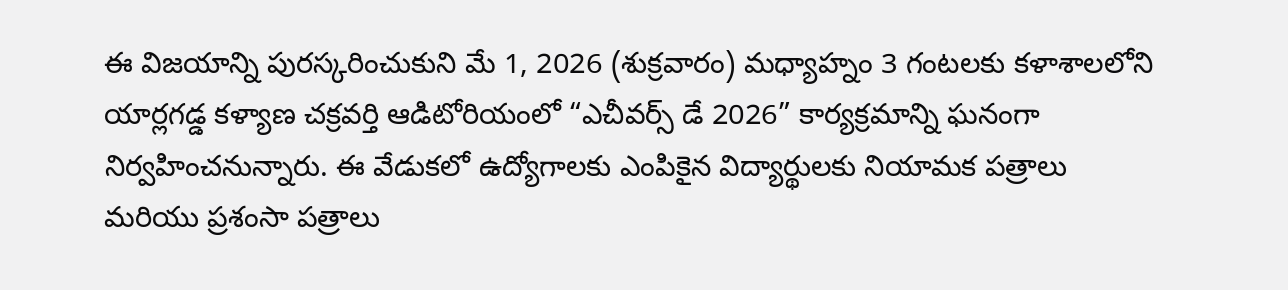ఈ విజయాన్ని పురస్కరించుకుని మే 1, 2026 (శుక్రవారం) మధ్యాహ్నం 3 గంటలకు కళాశాలలోని యార్లగడ్డ కళ్యాణ చక్రవర్తి ఆడిటోరియంలో “ఎచీవర్స్ డే 2026” కార్యక్రమాన్ని ఘనంగా నిర్వహించనున్నారు. ఈ వేడుకలో ఉద్యోగాలకు ఎంపికైన విద్యార్థులకు నియామక పత్రాలు మరియు ప్రశంసా పత్రాలు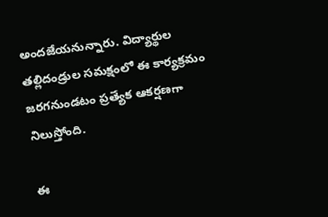అందజేయనున్నారు. విద్యార్థుల తల్లిదండ్రుల సమక్షంలో ఈ కార్యక్రమం జరగనుండటం ప్రత్యేక ఆకర్షణగా నిలుస్తోంది.

ఈ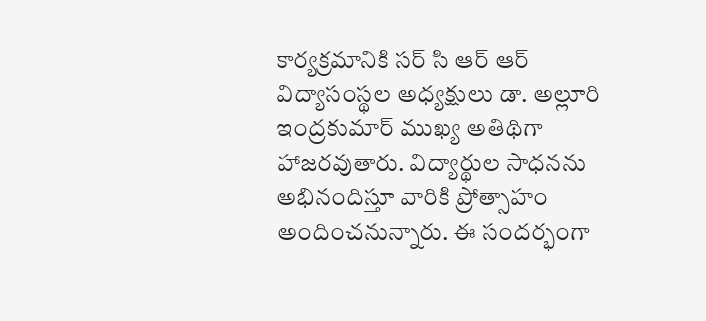కార్యక్రమానికి సర్ సి ఆర్ ఆర్ విద్యాసంస్థల అధ్యక్షులు డా. అల్లూరి ఇంద్రకుమార్ ముఖ్య అతిథిగా హాజరవుతారు. విద్యార్థుల సాధనను అభినందిస్తూ వారికి ప్రోత్సాహం అందించనున్నారు. ఈ సందర్భంగా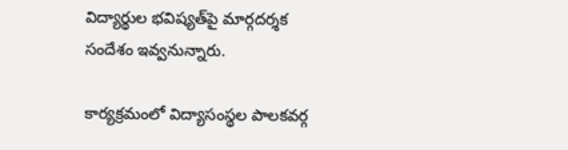విద్యార్థుల భవిష్యత్‌పై మార్గదర్శక సందేశం ఇవ్వనున్నారు.

కార్యక్రమంలో విద్యాసంస్థల పాలకవర్గ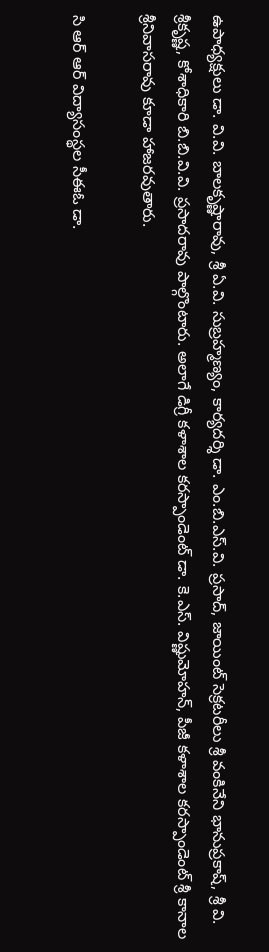ఉపాధ్యక్షులు డా. వి.వి. బాలకృష్ణారావు, శ్రీ ఏ.వి. సుబ్రహ్మణ్యం, కార్యదర్శి డా. ఎం.బి.ఎస్.వి. ప్రసాద్, జాయింట్ సెక్రటరీలు శ్రీ వంకినేని భానుప్రకాష్, శ్రీ వి. శ్రీకృష్ణ, కోశాధికారి బి.బి.వి.వి. ప్రసాదరావు పాల్గొంటారు. అలాగే డిగ్రీ కళాశాల కరస్పాండెంట్ డా. కె.ఎస్. విష్ణుమోహన్, పీజీ కళాశాల కరస్పాండెంట్ శ్రీ కానాల శ్రీనివాసరావు కూడా హాజరవుతారు.

సి ఆర్ ఆర్ విద్యాసంస్థల సీఈఓ డా.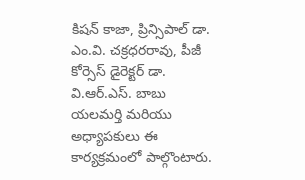కిషన్ కాజా, ప్రిన్సిపాల్ డా. ఎం.వి. చక్రధరరావు, పీజీ కోర్సెస్ డైరెక్టర్ డా. వి.ఆర్.ఎస్. బాబు యలమర్తి మరియు అధ్యాపకులు ఈ కార్యక్రమంలో పాల్గొంటారు.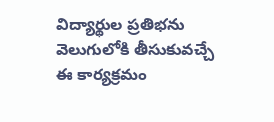విద్యార్థుల ప్రతిభను వెలుగులోకి తీసుకువచ్చే ఈ కార్యక్రమం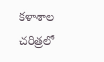కళాశాల చరిత్రలో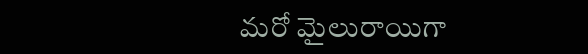మరో మైలురాయిగా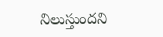నిలుస్తుందని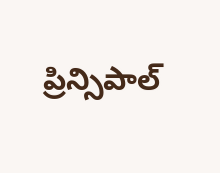ప్రిన్సిపాల్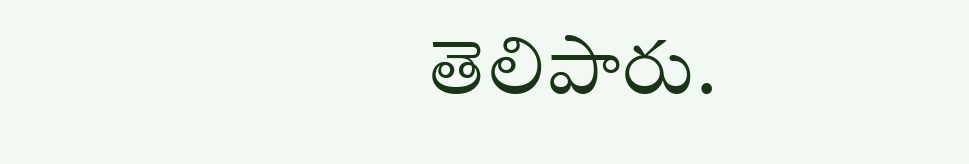తెలిపారు.